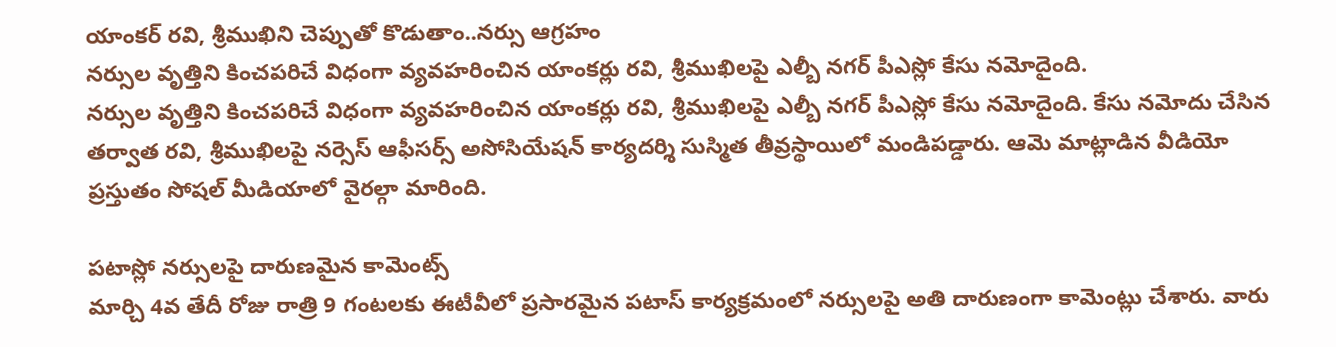యాంకర్ రవి, శ్రీముఖిని చెప్పుతో కొడుతాం..నర్సు ఆగ్రహం
నర్సుల వృత్తిని కించపరిచే విధంగా వ్యవహరించిన యాంకర్లు రవి, శ్రీముఖిలపై ఎల్బీ నగర్ పీఎస్లో కేసు నమోదైంది.
నర్సుల వృత్తిని కించపరిచే విధంగా వ్యవహరించిన యాంకర్లు రవి, శ్రీముఖిలపై ఎల్బీ నగర్ పీఎస్లో కేసు నమోదైంది. కేసు నమోదు చేసిన తర్వాత రవి, శ్రీముఖిలపై నర్సెస్ ఆఫీసర్స్ అసోసియేషన్ కార్యదర్శి సుస్మిత తీవ్రస్థాయిలో మండిపడ్డారు. ఆమె మాట్లాడిన వీడియో ప్రస్తుతం సోషల్ మీడియాలో వైరల్గా మారింది.

పటాస్లో నర్సులపై దారుణమైన కామెంట్స్
మార్చి 4వ తేదీ రోజు రాత్రి 9 గంటలకు ఈటీవీలో ప్రసారమైన పటాస్ కార్యక్రమంలో నర్సులపై అతి దారుణంగా కామెంట్లు చేశారు. వారు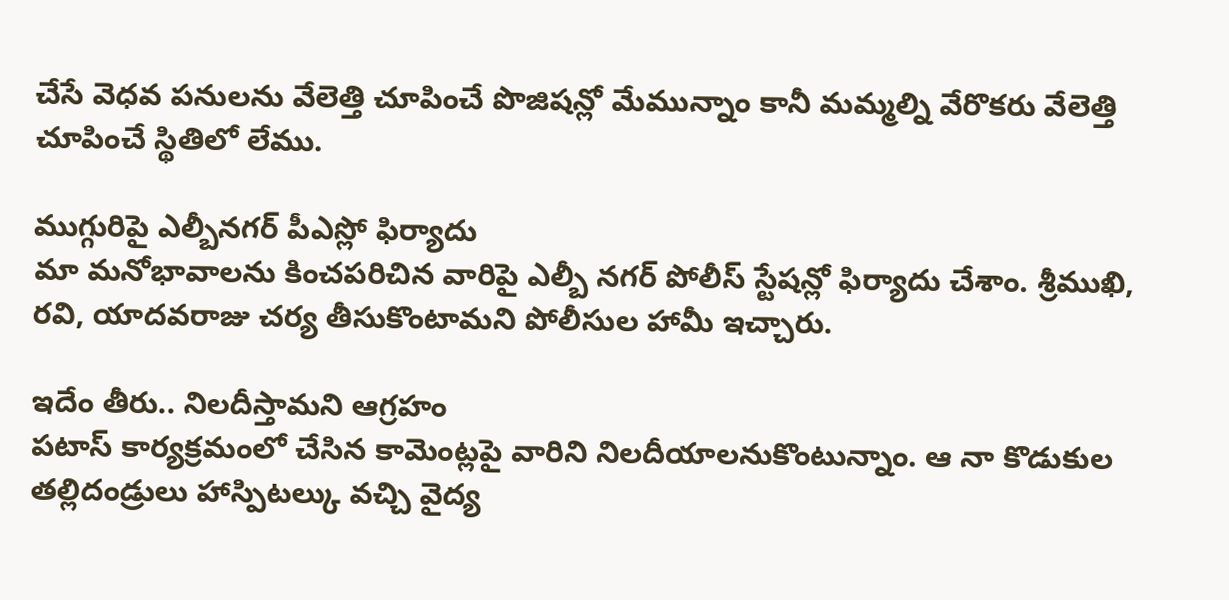చేసే వెధవ పనులను వేలెత్తి చూపించే పొజిషన్లో మేమున్నాం కానీ మమ్మల్ని వేరొకరు వేలెత్తి చూపించే స్థితిలో లేము.

ముగ్గురిపై ఎల్బీనగర్ పీఎస్లో ఫిర్యాదు
మా మనోభావాలను కించపరిచిన వారిపై ఎల్బీ నగర్ పోలీస్ స్టేషన్లో ఫిర్యాదు చేశాం. శ్రీముఖి, రవి, యాదవరాజు చర్య తీసుకొంటామని పోలీసుల హామీ ఇచ్చారు.

ఇదేం తీరు.. నిలదీస్తామని ఆగ్రహం
పటాస్ కార్యక్రమంలో చేసిన కామెంట్లపై వారిని నిలదీయాలనుకొంటున్నాం. ఆ నా కొడుకుల తల్లిదండ్రులు హాస్పిటల్కు వచ్చి వైద్య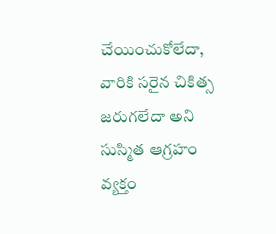చేయించుకోలేదా, వారికి సరైన చికిత్స జరుగలేదా అని సుస్మిత ఆగ్రహం వ్యక్తం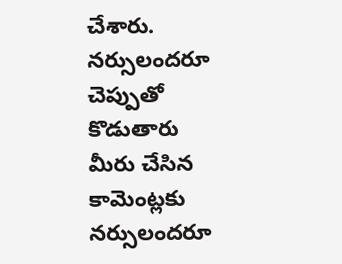చేశారు.
నర్సులందరూ చెప్పుతో కొడుతారు
మీరు చేసిన కామెంట్లకు నర్సులందరూ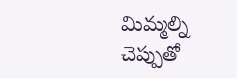మిమ్మల్ని చెప్పుతో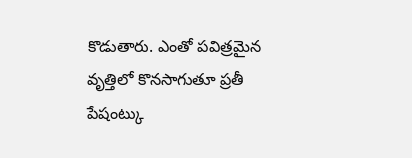కొడుతారు. ఎంతో పవిత్రమైన వృత్తిలో కొనసాగుతూ ప్రతీ పేషంట్కు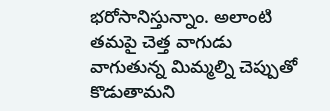భరోసానిస్తున్నాం. అలాంటి తమపై చెత్త వాగుడు వాగుతున్న మిమ్మల్ని చెప్పుతో కొడుతామని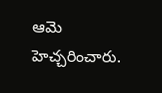ఆమె హెచ్చరించారు.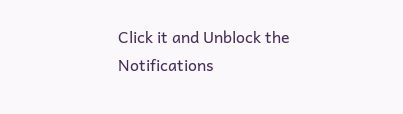Click it and Unblock the Notifications